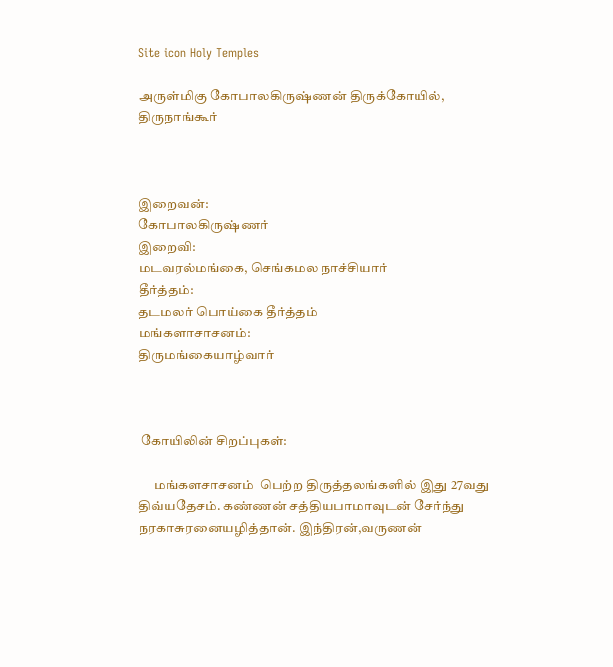Site icon Holy Temples

அருள்மிகு கோபாலகிருஷ்ணன் திருக்கோயில், திருநாங்கூர்



இறைவன்:
கோபாலகிருஷ்ணர்
இறைவி:
மடவரல்மங்கை, செங்கமல நாச்சியார்
தீர்த்தம்:
தடமலர் பொய்கை தீர்த்தம்
மங்களாசாசனம்:
திருமங்கையாழ்வார்



 கோயிலின் சிறப்புகள்:

      மங்களசாசனம்  பெற்ற திருத்தலங்களில் இது 27வது  திவ்யதேசம். கண்ணன் சத்தியபாமாவுடன் சேர்ந்து நரகாசுரனையழித்தான். இந்திரன்,வருணன்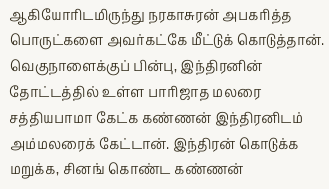ஆகியோரிடமிருந்து நரகாசுரன் அபகரித்த பொருட்களை அவர்கட்கே மீட்டுக் கொடுத்தான். வெகுநாளைக்குப் பின்பு, இந்திரனின் தோட்டத்தில் உள்ள பாரிஜாத மலரை சத்தியபாமா கேட்க கண்ணன் இந்திரனிடம் அம்மலரைக் கேட்டான். இந்திரன் கொடுக்க மறுக்க, சினங் கொண்ட கண்ணன்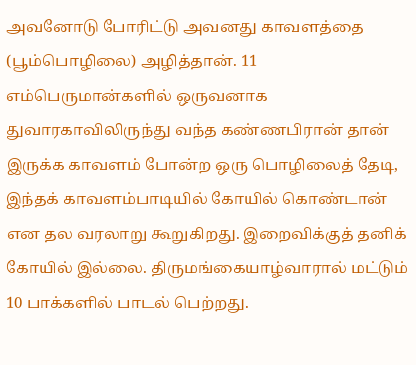அவனோடு போரிட்டு அவனது காவளத்தை (பூம்பொழிலை) அழித்தான். 11 எம்பெருமான்களில் ஒருவனாக துவாரகாவிலிருந்து வந்த கண்ணபிரான் தான் இருக்க காவளம் போன்ற ஒரு பொழிலைத் தேடி, இந்தக் காவளம்பாடியில் கோயில் கொண்டான் என தல வரலாறு கூறுகிறது. இறைவிக்குத் தனிக் கோயில் இல்லை. திருமங்கையாழ்வாரால் மட்டும் 10 பாக்களில் பாடல் பெற்றது.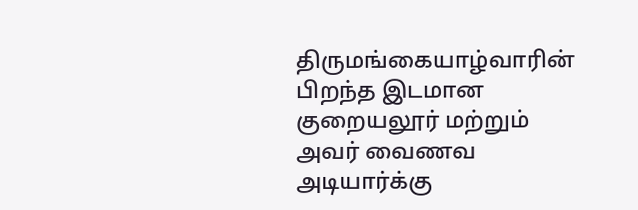திருமங்கையாழ்வாரின் பிறந்த இடமான குறையலூர் மற்றும் அவர் வைணவ அடியார்க்கு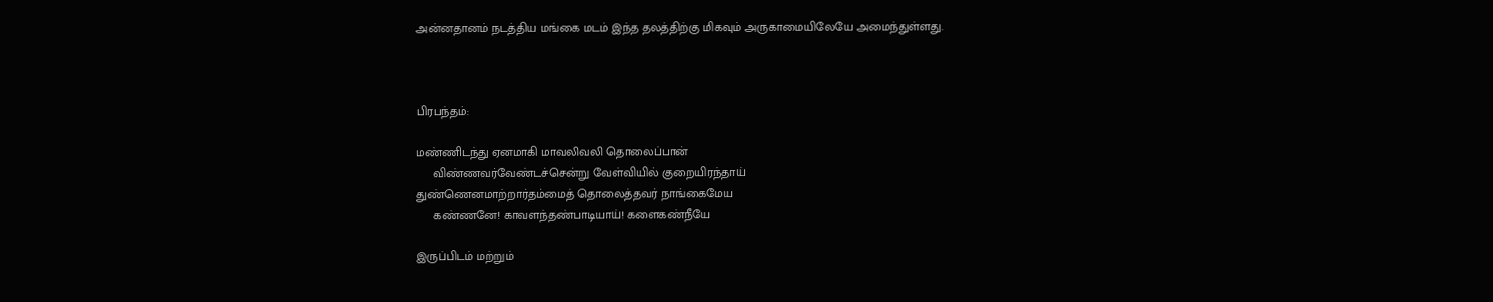அன்னதானம் நடத்திய மங்கை மடம் இந்த தலத்திற்கு மிகவும் அருகாமையிலேயே அமைந்துள்ளது.



பிரபந்தம்:

மண்ணிடந்து ஏனமாகி மாவலிவலி தொலைப்பான்
     விண்ணவர்வேண்டச்சென்று வேள்வியில் குறையிரந்தாய்
துண்ணெனமாற்றார்தம்மைத் தொலைத்தவர் நாங்கைமேய
     கண்ணனே! காவளந்தண்பாடியாய்! களைகண்நீயே

இருப்பிடம் மற்றும்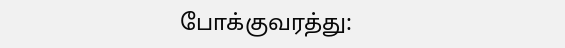போக்குவரத்து: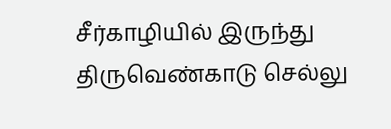சீர்காழியில் இருந்து திருவெண்காடு செல்லு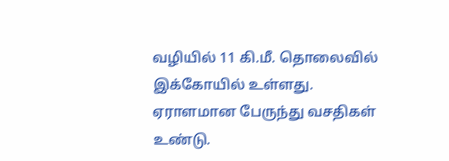வழியில் 11 கி.மீ. தொலைவில் இக்கோயில் உள்ளது. ஏராளமான பேருந்து வசதிகள் உண்டு.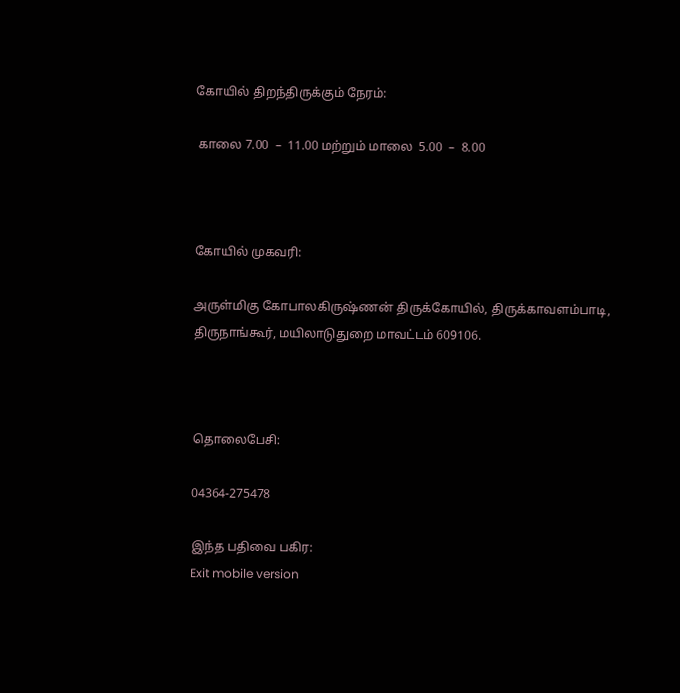கோயில் திறந்திருக்கும் நேரம்:

 காலை 7.00  –  11.00 மற்றும் மாலை  5.00  –  8.00



கோயில் முகவரி:

அருள்மிகு கோபாலகிருஷ்ணன் திருக்கோயில், திருக்காவளம்பாடி, திருநாங்கூர், மயிலாடுதுறை மாவட்டம் 609106.



தொலைபேசி:

04364-275478

இந்த பதிவை பகிர:
Exit mobile version